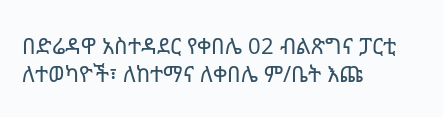በድሬዳዋ አስተዳደር የቀበሌ 02 ብልጽግና ፓርቲ ለተወካዮች፣ ለከተማና ለቀበሌ ም/ቤት እጩ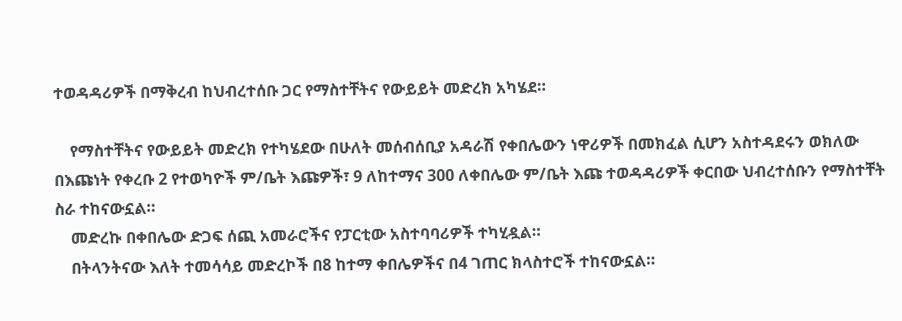ተወዳዳሪዎች በማቅረብ ከህብረተሰቡ ጋር የማስተቸትና የውይይት መድረክ አካሄደ።

    የማስተቸትና የውይይት መድረክ የተካሄደው በሁለት መሰብሰቢያ አዳራሽ የቀበሌውን ነዋሪዎች በመክፈል ሲሆን አስተዳደሩን ወክለው በእጩነት የቀረቡ 2 የተወካዮች ም/ቤት እጩዎች፣ 9 ለከተማና 300 ለቀበሌው ም/ቤት እጩ ተወዳዳሪዎች ቀርበው ህብረተሰቡን የማስተቸት ስራ ተከናውኗል።
    መድረኩ በቀበሌው ድጋፍ ሰጪ አመራሮችና የፓርቲው አስተባባሪዎች ተካሂዷል።
    በትላንትናው እለት ተመሳሳይ መድረኮች በ8 ከተማ ቀበሌዎችና በ4 ገጠር ክላስተሮች ተከናውኗል።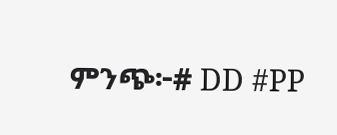ምንጭ፦# DD #PP